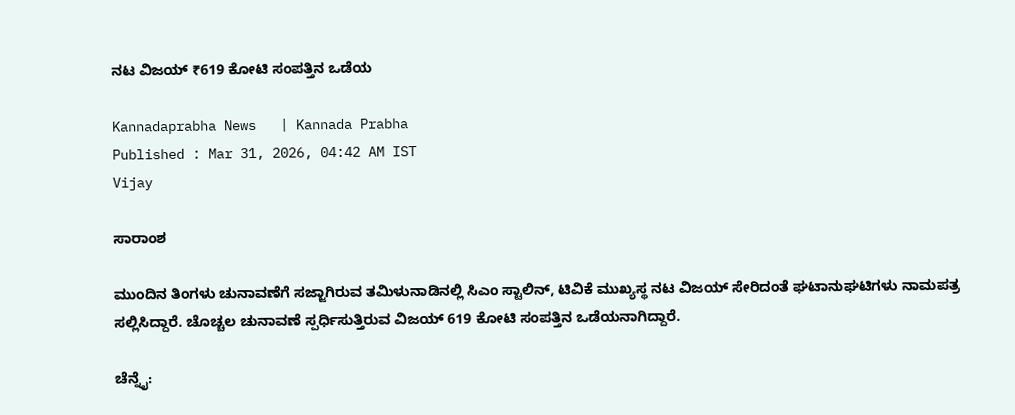ನಟ ವಿಜಯ್‌ ₹619 ಕೋಟಿ ಸಂಪತ್ತಿನ ಒಡೆಯ

Kannadaprabha News   | Kannada Prabha
Published : Mar 31, 2026, 04:42 AM IST
Vijay

ಸಾರಾಂಶ

ಮುಂದಿನ ತಿಂಗಳು ಚುನಾವಣೆಗೆ ಸಜ್ಜಾಗಿರುವ ತಮಿಳುನಾಡಿನಲ್ಲಿ ಸಿಎಂ ಸ್ಟಾಲಿನ್, ಟಿವಿಕೆ ಮುಖ್ಯಸ್ಥ ನಟ ವಿಜಯ್‌ ಸೇರಿದಂತೆ ಘಟಾನುಘಟಿಗಳು ನಾಮಪತ್ರ ಸಲ್ಲಿಸಿದ್ದಾರೆ. ಚೊಚ್ಚಲ ಚುನಾವಣೆ ಸ್ಪರ್ಧಿಸುತ್ತಿರುವ ವಿಜಯ್‌ 619 ಕೋಟಿ ಸಂಪತ್ತಿನ ಒಡೆಯನಾಗಿದ್ದಾರೆ.

ಚೆನ್ನೈ: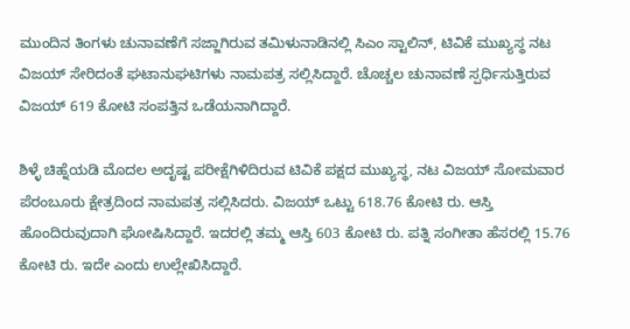ಮುಂದಿನ ತಿಂಗಳು ಚುನಾವಣೆಗೆ ಸಜ್ಜಾಗಿರುವ ತಮಿಳುನಾಡಿನಲ್ಲಿ ಸಿಎಂ ಸ್ಟಾಲಿನ್, ಟಿವಿಕೆ ಮುಖ್ಯಸ್ಥ ನಟ ವಿಜಯ್‌ ಸೇರಿದಂತೆ ಘಟಾನುಘಟಿಗಳು ನಾಮಪತ್ರ ಸಲ್ಲಿಸಿದ್ದಾರೆ. ಚೊಚ್ಚಲ ಚುನಾವಣೆ ಸ್ಪರ್ಧಿಸುತ್ತಿರುವ ವಿಜಯ್‌ 619 ಕೋಟಿ ಸಂಪತ್ತಿನ ಒಡೆಯನಾಗಿದ್ದಾರೆ.

ಶಿಳ್ಳೆ ಚಿಹ್ನೆಯಡಿ ಮೊದಲ ಅದೃಷ್ಟ ಪರೀಕ್ಷೆಗಿಳಿದಿರುವ ಟಿವಿಕೆ ಪಕ್ಷದ ಮುಖ್ಯಸ್ಥ, ನಟ ವಿಜಯ್‌ ಸೋಮವಾರ ಪೆರಂಬೂರು ಕ್ಷೇತ್ರದಿಂದ ನಾಮಪತ್ರ ಸಲ್ಲಿಸಿದರು. ವಿಜಯ್‌ ಒಟ್ಟು 618.76 ಕೋಟಿ ರು. ಆಸ್ತಿ ಹೊಂದಿರುವುದಾಗಿ ಘೋಷಿಸಿದ್ದಾರೆ. ಇದರಲ್ಲಿ ತಮ್ಮ ಆಸ್ತಿ 603 ಕೋಟಿ ರು. ಪತ್ನಿ ಸಂಗೀತಾ ಹೆಸರಲ್ಲಿ 15.76 ಕೋಟಿ ರು. ಇದೇ ಎಂದು ಉಲ್ಲೇಖಿಸಿದ್ದಾರೆ.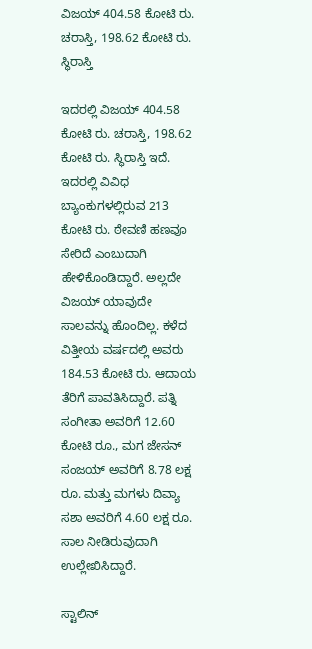ವಿಜಯ್‌ 404.58 ಕೋಟಿ ರು. ಚರಾಸ್ತಿ, 198.62 ಕೋಟಿ ರು. ಸ್ಥಿರಾಸ್ತಿ

ಇದರಲ್ಲಿ ವಿಜಯ್‌ 404.58 ಕೋಟಿ ರು. ಚರಾಸ್ತಿ, 198.62 ಕೋಟಿ ರು. ಸ್ಥಿರಾಸ್ತಿ ಇದೆ. ಇದರಲ್ಲಿ ವಿವಿಧ ಬ್ಯಾಂಕುಗಳಲ್ಲಿರುವ 213 ಕೋಟಿ ರು. ಠೇವಣಿ ಹಣವೂ ಸೇರಿದೆ ಎಂಬುದಾಗಿ ಹೇಳಿಕೊಂಡಿದ್ದಾರೆ. ಅಲ್ಲದೇ ವಿಜಯ್‌ ಯಾವುದೇ ಸಾಲವನ್ನು ಹೊಂದಿಲ್ಲ. ಕಳೆದ ವಿತ್ತೀಯ ವರ್ಷದಲ್ಲಿ ಅವರು 184.53 ಕೋಟಿ ರು. ಆದಾಯ ತೆರಿಗೆ ಪಾವತಿಸಿದ್ದಾರೆ. ಪತ್ನಿ ಸಂಗೀತಾ ಅವರಿಗೆ 12.60 ಕೋಟಿ ರೂ., ಮಗ ಜೇಸನ್ ಸಂಜಯ್ ಅವರಿಗೆ 8.78 ಲಕ್ಷ ರೂ. ಮತ್ತು ಮಗಳು ದಿವ್ಯಾ ಸಶಾ ಅವರಿಗೆ 4.60 ಲಕ್ಷ ರೂ. ಸಾಲ ನೀಡಿರುವುದಾಗಿ ಉಲ್ಲೇಖಿಸಿದ್ದಾರೆ.

ಸ್ಟಾಲಿನ್‌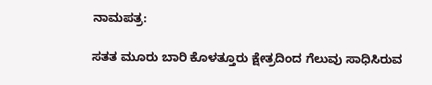ನಾಮಪತ್ರ:

ಸತತ ಮೂರು ಬಾರಿ ಕೊಳತ್ತೂರು ಕ್ಷೇತ್ರದಿಂದ ಗೆಲುವು ಸಾಧಿಸಿರುವ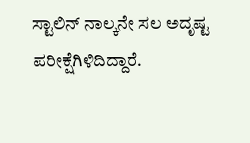ಸ್ಟಾಲಿನ್‌ ನಾಲ್ಕನೇ ಸಲ ಅದೃಷ್ಟ ಪರೀಕ್ಷೆಗಿಳಿದಿದ್ದಾರೆ.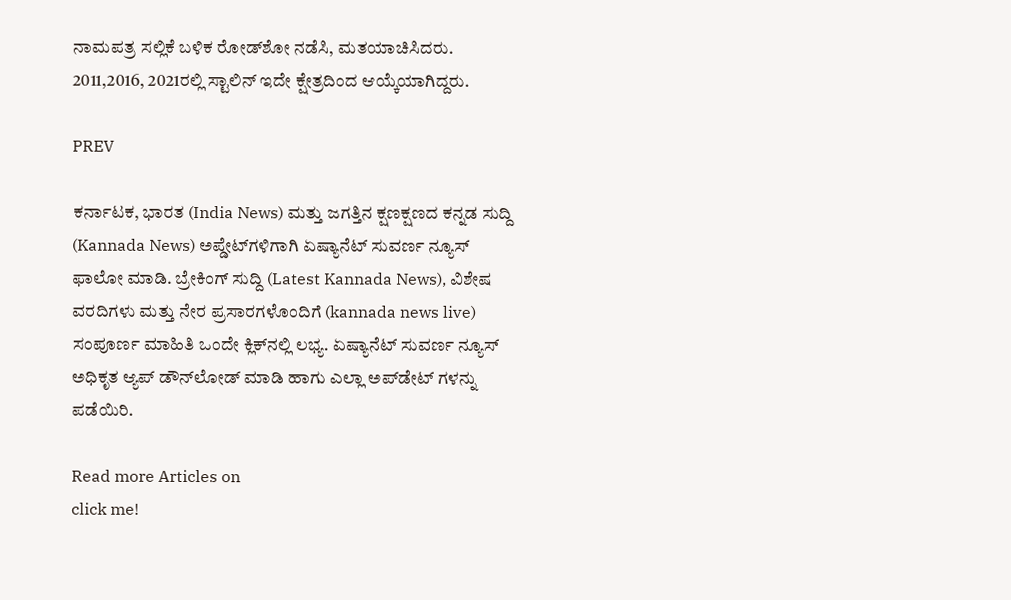ನಾಮಪತ್ರ ಸಲ್ಲಿಕೆ ಬಳಿಕ ರೋಡ್‌ಶೋ ನಡೆಸಿ, ಮತಯಾಚಿಸಿದರು. 2011,2016, 2021ರಲ್ಲಿ ಸ್ಟಾಲಿನ್‌ ಇದೇ ಕ್ಷೇತ್ರದಿಂದ ಆಯ್ಕೆಯಾಗಿದ್ದರು.

PREV

ಕರ್ನಾಟಕ, ಭಾರತ (India News) ಮತ್ತು ಜಗತ್ತಿನ ಕ್ಷಣಕ್ಷಣದ ಕನ್ನಡ ಸುದ್ದಿ (Kannada News) ಅಪ್ಡೇಟ್‌ಗಳಿಗಾಗಿ ಏಷ್ಯಾನೆಟ್ ಸುವರ್ಣ ನ್ಯೂಸ್‌ ಫಾಲೋ ಮಾಡಿ. ಬ್ರೇಕಿಂಗ್ ಸುದ್ದಿ (Latest Kannada News), ವಿಶೇಷ ವರದಿಗಳು ಮತ್ತು ನೇರ ಪ್ರಸಾರಗಳೊಂದಿಗೆ (kannada news live) ಸಂಪೂರ್ಣ ಮಾಹಿತಿ ಒಂದೇ ಕ್ಲಿಕ್‌ನಲ್ಲಿ ಲಭ್ಯ. ಏಷ್ಯಾನೆಟ್ ಸುವರ್ಣ ನ್ಯೂಸ್ ಅಧಿಕೃತ ಆ್ಯಪ್ ಡೌನ್‌ಲೋಡ್ ಮಾಡಿ ಹಾಗು ಎಲ್ಲಾ ಅಪ್‌ಡೇಟ್ ಗಳನ್ನು ಪಡೆಯಿರಿ.

Read more Articles on
click me!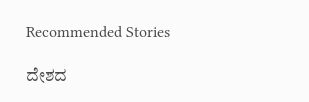Recommended Stories

ದೇಶದ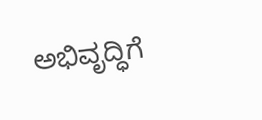ಅಭಿವೃದ್ಧಿಗೆ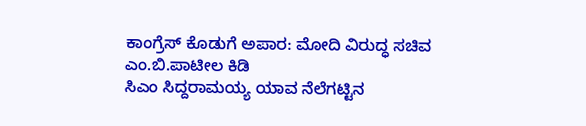ಕಾಂಗ್ರೆಸ್ ಕೊಡುಗೆ ಅಪಾರ: ಮೋದಿ ವಿರುದ್ಧ ಸಚಿವ ಎಂ.ಬಿ.ಪಾಟೀಲ ಕಿಡಿ
ಸಿಎಂ ಸಿದ್ದರಾಮಯ್ಯ ಯಾವ ನೆಲೆಗಟ್ಟಿನ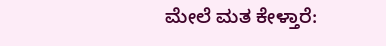ಮೇಲೆ ಮತ ಕೇಳ್ತಾರೆ: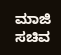ಮಾಜಿ ಸಚಿವ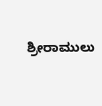ಶ್ರೀರಾಮುಲು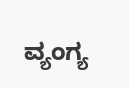ವ್ಯಂಗ್ಯ